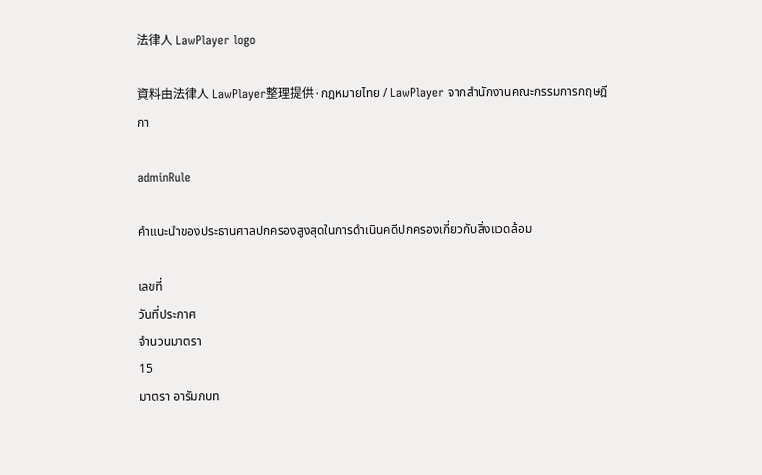法律人 LawPlayer logo

資料由法律人 LawPlayer整理提供·กฎหมายไทย / LawPlayer จากสำนักงานคณะกรรมการกฤษฎีกา

adminRule

คำแนะนำของประธานศาลปกครองสูงสุดในการดำเนินคดีปกครองเกี่ยวกับสิ่งแวดล้อม

เลขที่
วันที่ประกาศ
จำนวนมาตรา
15
มาตรา อารัมภบท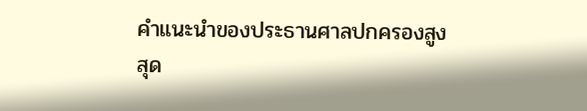คําแนะนําของประธานศาลปกครองสูงสุด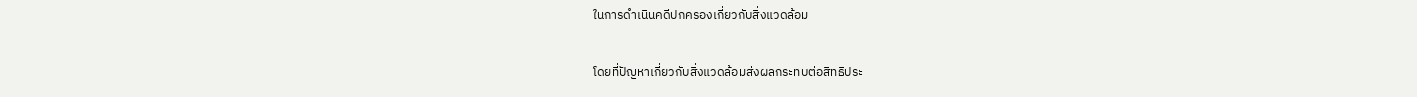ในการดําเนินคดีปกครองเกี่ยวกับสิ่งแวดล้อม

โดยที่ปัญหาเกี่ยวกับสิ่งแวดล้อมส่งผลกระทบต่อสิทธิประ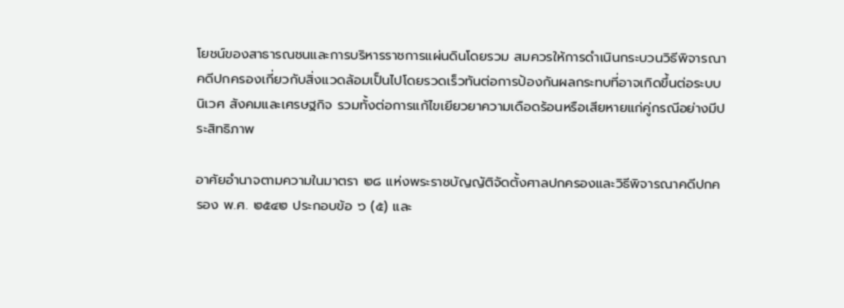โยชน์ของสาธารณชนและการบริหารราชการแผ่นดินโดยรวม สมควรให้การดําเนินกระบวนวิธีพิจารณาคดีปกครองเกี่ยวกับสิ่งแวดล้อมเป็นไปโดยรวดเร็วทันต่อการป้องกันผลกระทบที่อาจเกิดขึ้นต่อระบบนิเวศ สังคมและเศรษฐกิจ รวมทั้งต่อการแก้ไขเยียวยาความเดือดร้อนหรือเสียหายแก่คู่กรณีอย่างมีประสิทธิภาพ

อาศัยอํานาจตามความในมาตรา ๒๘ แห่งพระราชบัญญัติจัดตั้งศาลปกครองและวิธีพิจารณาคดีปกครอง พ.ศ. ๒๕๔๒ ประกอบข้อ ๖ (๕) และ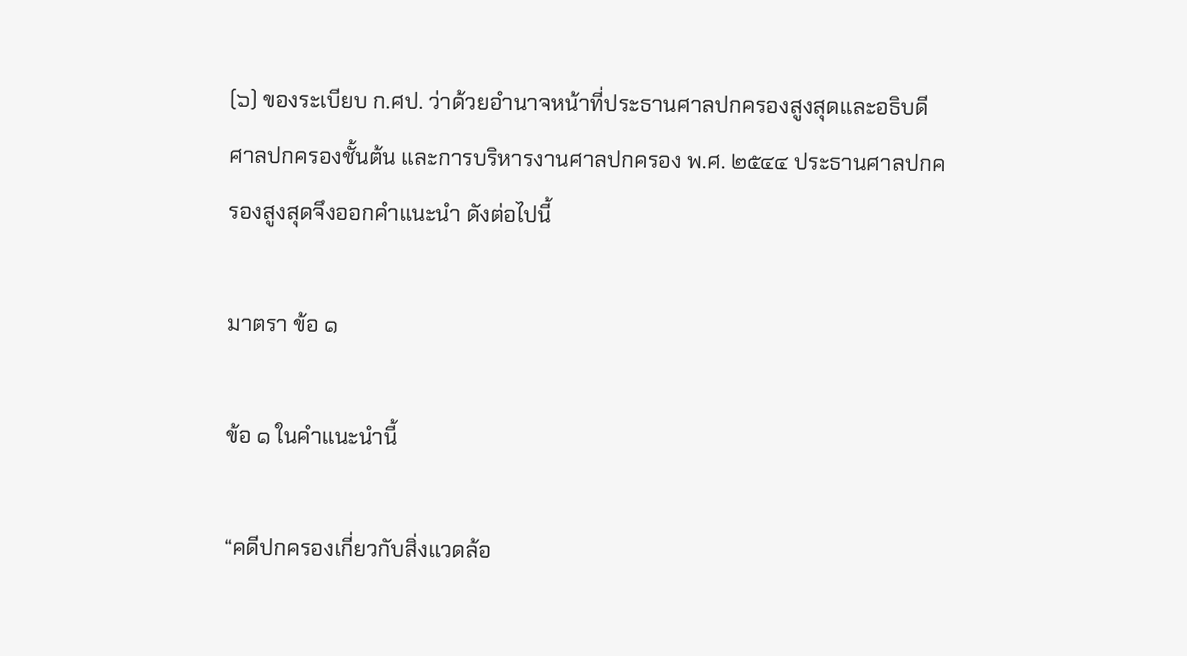(๖) ของระเบียบ ก.ศป. ว่าด้วยอํานาจหน้าที่ประธานศาลปกครองสูงสุดและอธิบดีศาลปกครองชั้นต้น และการบริหารงานศาลปกครอง พ.ศ. ๒๕๔๔ ประธานศาลปกครองสูงสุดจึงออกคําแนะนํา ดังต่อไปนี้

มาตรา ข้อ ๑

ข้อ ๑ ในคําแนะนํานี้

“คดีปกครองเกี่ยวกับสิ่งแวดล้อ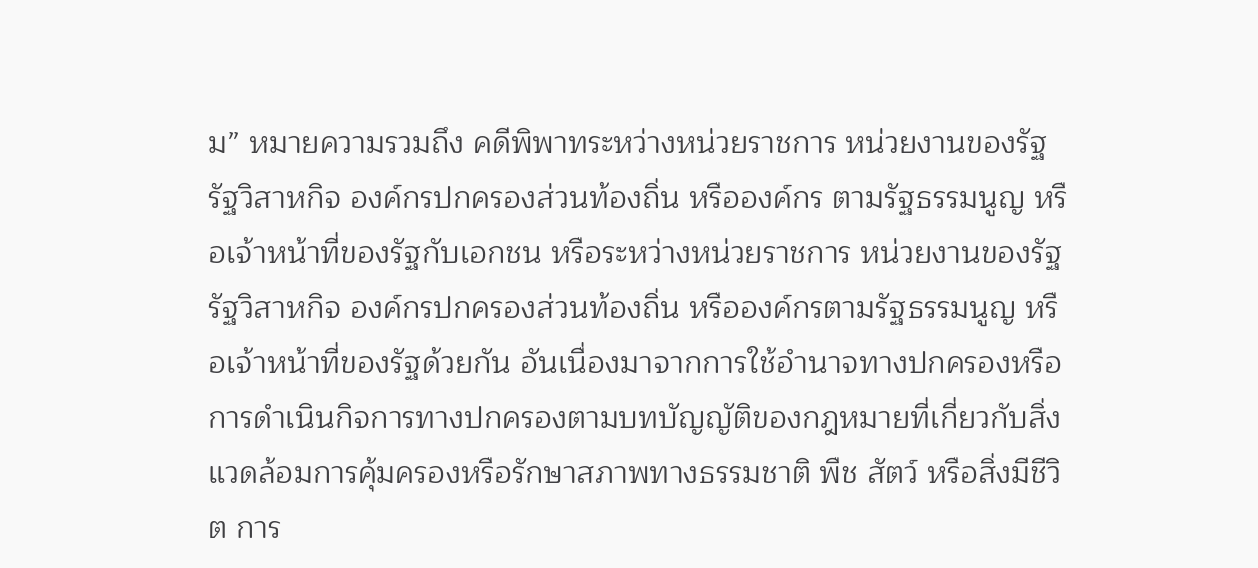ม” หมายความรวมถึง คดีพิพาทระหว่างหน่วยราชการ หน่วยงานของรัฐ รัฐวิสาหกิจ องค์กรปกครองส่วนท้องถิ่น หรือองค์กร ตามรัฐธรรมนูญ หรือเจ้าหน้าที่ของรัฐกับเอกชน หรือระหว่างหน่วยราชการ หน่วยงานของรัฐ รัฐวิสาหกิจ องค์กรปกครองส่วนท้องถิ่น หรือองค์กรตามรัฐธรรมนูญ หรือเจ้าหน้าที่ของรัฐด้วยกัน อันเนื่องมาจากการใช้อํานาจทางปกครองหรือการดําเนินกิจการทางปกครองตามบทบัญญัติของกฎหมายที่เกี่ยวกับสิ่งแวดล้อมการคุ้มครองหรือรักษาสภาพทางธรรมชาติ พืช สัตว์ หรือสิ่งมีชีวิต การ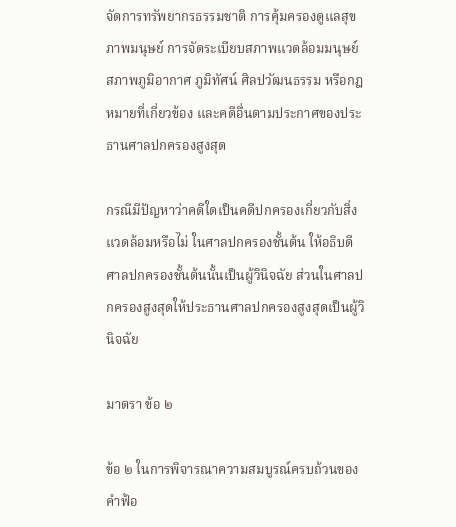จัดการทรัพยากรธรรมชาติ การคุ้มครองดูแลสุขภาพมนุษย์ การจัดระเบียบสภาพแวดล้อมมนุษย์ สภาพภูมิอากาศ ภูมิทัศน์ ศิลปวัฒนธรรม หรือกฎหมายที่เกี่ยวข้อง และคดีอื่นตามประกาศของประธานศาลปกครองสูงสุด

กรณีมีปัญหาว่าคดีใดเป็นคดีปกครองเกี่ยวกับสิ่งแวดล้อมหรือไม่ ในศาลปกครองชั้นต้น ให้อธิบดีศาลปกครองชั้นต้นนั้นเป็นผู้วินิจฉัย ส่วนในศาลปกครองสูงสุดให้ประธานศาลปกครองสูงสุดเป็นผู้วินิจฉัย

มาตรา ข้อ ๒

ข้อ ๒ ในการพิจารณาความสมบูรณ์ครบถ้วนของคําฟ้อ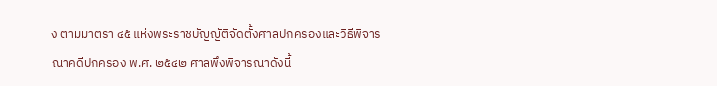ง ตามมาตรา ๔๕ แห่งพระราชบัญญัติจัดตั้งศาลปกครองและวิธีพิจารณาคดีปกครอง พ.ศ. ๒๕๔๒ ศาลพึงพิจารณาดังนี้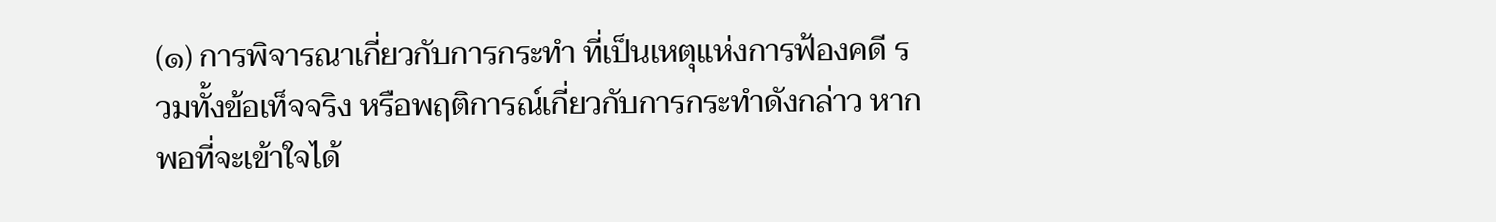(๑) การพิจารณาเกี่ยวกับการกระทํา ที่เป็นเหตุแห่งการฟ้องคดี รวมทั้งข้อเท็จจริง หรือพฤติการณ์เกี่ยวกับการกระทําดังกล่าว หากพอที่จะเข้าใจได้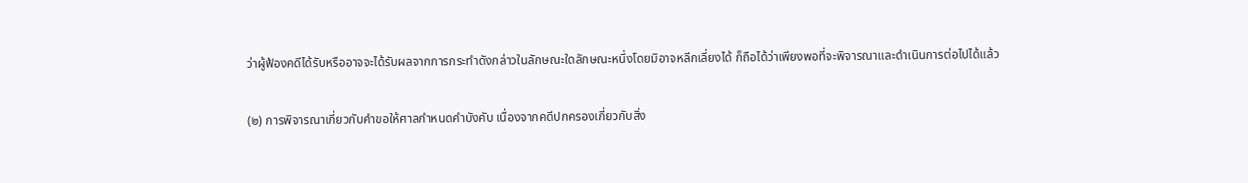ว่าผู้ฟ้องคดีได้รับหรืออาจจะได้รับผลจากการกระทําดังกล่าวในลักษณะใดลักษณะหนึ่งโดยมิอาจหลีกเลี่ยงได้ ก็ถือได้ว่าเพียงพอที่จะพิจารณาและดําเนินการต่อไปได้แล้ว

(๒) การพิจารณาเกี่ยวกับคําขอให้ศาลกําหนดคําบังคับ เนื่องจากคดีปกครองเกี่ยวกับสิ่ง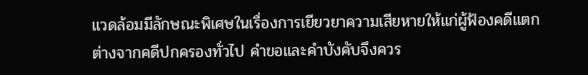แวดล้อมมีลักษณะพิเศษในเรื่องการเยียวยาความเสียหายให้แก่ผู้ฟ้องคดีแตกต่างจากคดีปกครองทั่วไป คําขอและคําบังคับจึงควร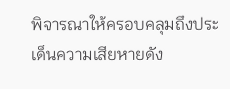พิจารณาให้ครอบคลุมถึงประเด็นความเสียหายดัง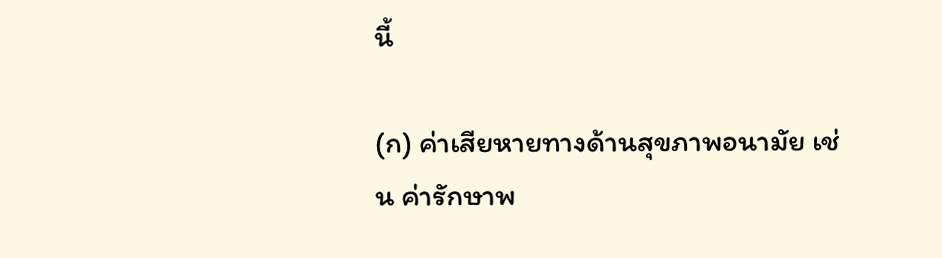นี้

(ก) ค่าเสียหายทางด้านสุขภาพอนามัย เช่น ค่ารักษาพ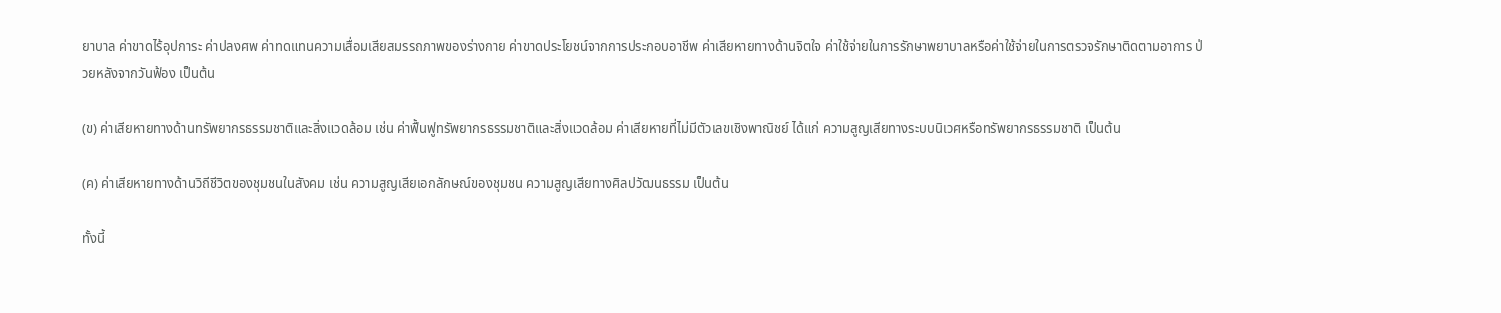ยาบาล ค่าขาดไร้อุปการะ ค่าปลงศพ ค่าทดแทนความเสื่อมเสียสมรรถภาพของร่างกาย ค่าขาดประโยชน์จากการประกอบอาชีพ ค่าเสียหายทางด้านจิตใจ ค่าใช้จ่ายในการรักษาพยาบาลหรือค่าใช้จ่ายในการตรวจรักษาติดตามอาการ ป่วยหลังจากวันฟ้อง เป็นต้น

(ข) ค่าเสียหายทางด้านทรัพยากรธรรมชาติและสิ่งแวดล้อม เช่น ค่าฟื้นฟูทรัพยากรธรรมชาติและสิ่งแวดล้อม ค่าเสียหายที่ไม่มีตัวเลขเชิงพาณิชย์ ได้แก่ ความสูญเสียทางระบบนิเวศหรือทรัพยากรธรรมชาติ เป็นต้น

(ค) ค่าเสียหายทางด้านวิถีชีวิตของชุมชนในสังคม เช่น ความสูญเสียเอกลักษณ์ของชุมชน ความสูญเสียทางศิลปวัฒนธรรม เป็นต้น

ทั้งนี้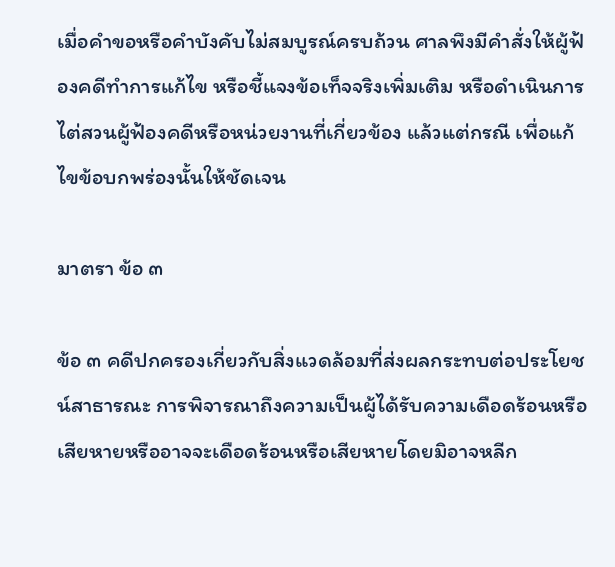เมื่อคําขอหรือคําบังคับไม่สมบูรณ์ครบถ้วน ศาลพึงมีคําสั่งให้ผู้ฟ้องคดีทําการแก้ไข หรือชี้แจงข้อเท็จจริงเพิ่มเติม หรือดําเนินการไต่สวนผู้ฟ้องคดีหรือหน่วยงานที่เกี่ยวข้อง แล้วแต่กรณี เพื่อแก้ไขข้อบกพร่องนั้นให้ชัดเจน

มาตรา ข้อ ๓

ข้อ ๓ คดีปกครองเกี่ยวกับสิ่งแวดล้อมที่ส่งผลกระทบต่อประโยชน์สาธารณะ การพิจารณาถึงความเป็นผู้ได้รับความเดือดร้อนหรือเสียหายหรืออาจจะเดือดร้อนหรือเสียหายโดยมิอาจหลีก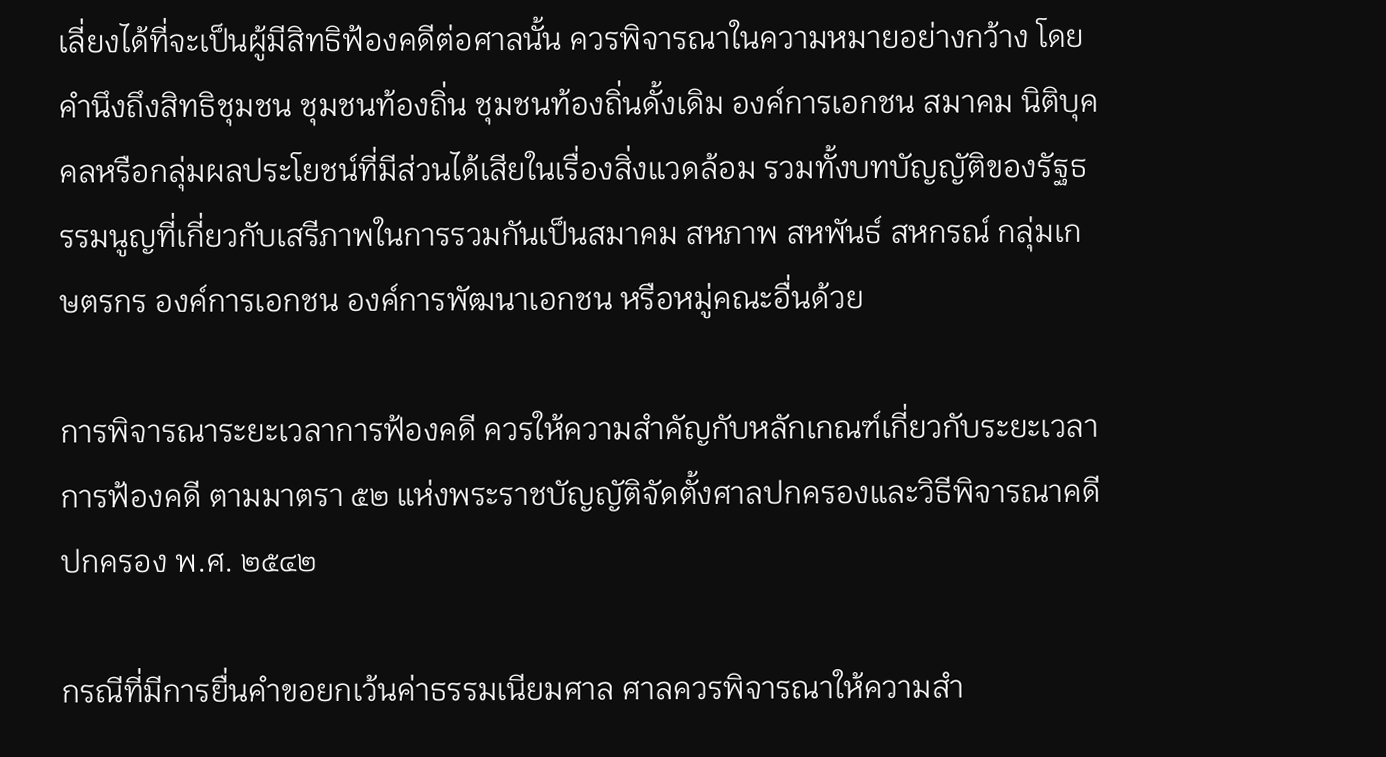เลี่ยงได้ที่จะเป็นผู้มีสิทธิฟ้องคดีต่อศาลนั้น ควรพิจารณาในความหมายอย่างกว้าง โดยคํานึงถึงสิทธิชุมชน ชุมชนท้องถิ่น ชุมชนท้องถิ่นดั้งเดิม องค์การเอกชน สมาคม นิติบุคคลหรือกลุ่มผลประโยชน์ที่มีส่วนได้เสียในเรื่องสิ่งแวดล้อม รวมทั้งบทบัญญัติของรัฐธรรมนูญที่เกี่ยวกับเสรีภาพในการรวมกันเป็นสมาคม สหภาพ สหพันธ์ สหกรณ์ กลุ่มเกษตรกร องค์การเอกชน องค์การพัฒนาเอกชน หรือหมู่คณะอื่นด้วย

การพิจารณาระยะเวลาการฟ้องคดี ควรให้ความสําคัญกับหลักเกณฑ์เกี่ยวกับระยะเวลาการฟ้องคดี ตามมาตรา ๕๒ แห่งพระราชบัญญัติจัดตั้งศาลปกครองและวิธีพิจารณาคดีปกครอง พ.ศ. ๒๕๔๒

กรณีที่มีการยื่นคําขอยกเว้นค่าธรรมเนียมศาล ศาลควรพิจารณาให้ความสํา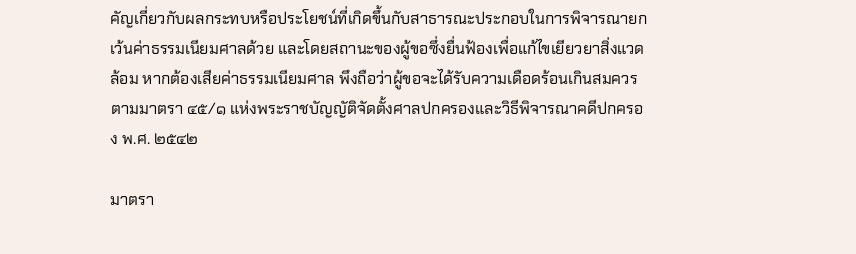คัญเกี่ยวกับผลกระทบหรือประโยชน์ที่เกิดขึ้นกับสาธารณะประกอบในการพิจารณายกเว้นค่าธรรมเนียมศาลด้วย และโดยสถานะของผู้ขอซึ่งยื่นฟ้องเพื่อแก้ไขเยียวยาสิ่งแวดล้อม หากต้องเสียค่าธรรมเนียมศาล พึงถือว่าผู้ขอจะได้รับความเดือดร้อนเกินสมควร ตามมาตรา ๔๕/๑ แห่งพระราชบัญญัติจัดตั้งศาลปกครองและวิธีพิจารณาคดีปกครอง พ.ศ. ๒๕๔๒

มาตรา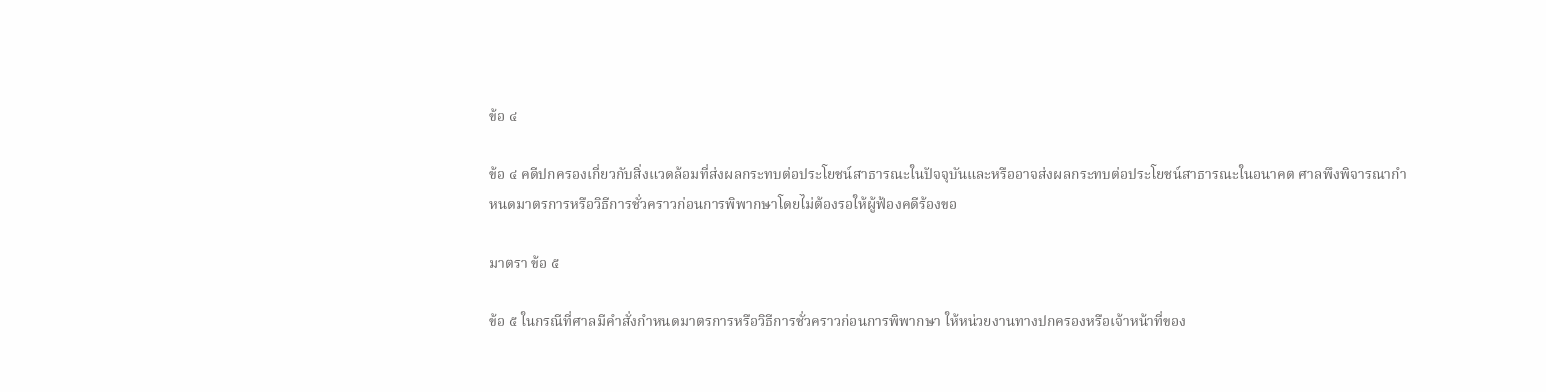ข้อ ๔

ข้อ ๔ คดีปกครองเกี่ยวกับสิ่งแวดล้อมที่ส่งผลกระทบต่อประโยชน์สาธารณะในปัจจุบันและหรืออาจส่งผลกระทบต่อประโยชน์สาธารณะในอนาคต ศาลพึงพิจารณากําหนดมาตรการหรือวิธีการชั่วคราวก่อนการพิพากษาโดยไม่ต้องรอให้ผู้ฟ้องคดีร้องขอ

มาตรา ข้อ ๕

ข้อ ๕ ในกรณีที่ศาลมีคําสั่งกําหนดมาตรการหรือวิธีการชั่วคราวก่อนการพิพากษา ให้หน่วยงานทางปกครองหรือเจ้าหน้าที่ของ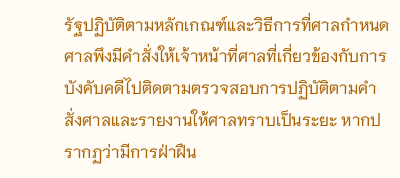รัฐปฏิบัติตามหลักเกณฑ์และวิธีการที่ศาลกําหนด ศาลพึงมีคําสั่งให้เจ้าหน้าที่ศาลที่เกี่ยวข้องกับการบังคับคดีไปติดตามตรวจสอบการปฏิบัติตามคําสั่งศาลและรายงานให้ศาลทราบเป็นระยะ หากปรากฏว่ามีการฝ่าฝืน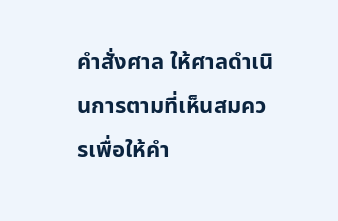คําสั่งศาล ให้ศาลดําเนินการตามที่เห็นสมควรเพื่อให้คํา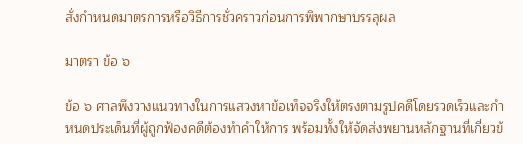สั่งกําหนดมาตรการหรือวิธีการชั่วคราวก่อนการพิพากษาบรรลุผล

มาตรา ข้อ ๖

ข้อ ๖ ศาลพึงวางแนวทางในการแสวงหาข้อเท็จจริงให้ตรงตามรูปคดีโดยรวดเร็วและกําหนดประเด็นที่ผู้ถูกฟ้องคดีต้องทําคําให้การ พร้อมทั้งให้จัดส่งพยานหลักฐานที่เกี่ยวข้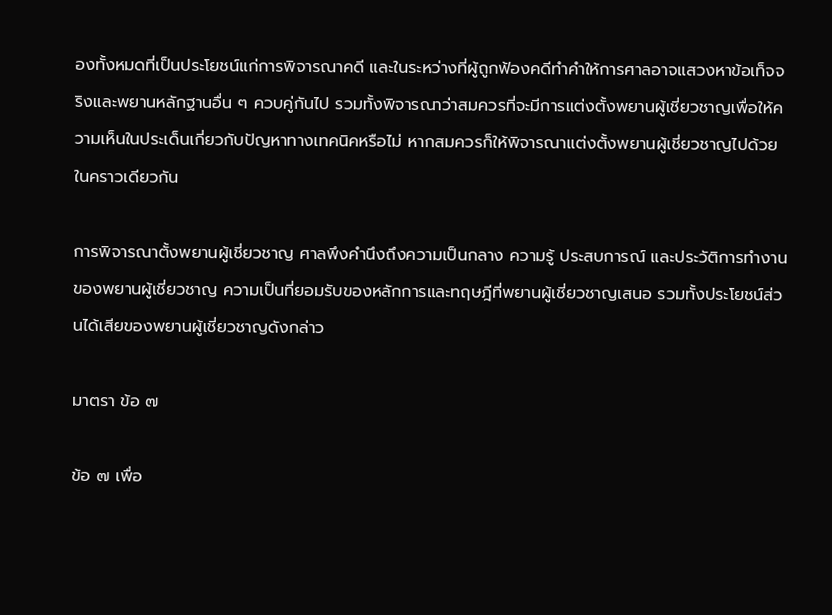องทั้งหมดที่เป็นประโยชน์แก่การพิจารณาคดี และในระหว่างที่ผู้ถูกฟ้องคดีทําคําให้การศาลอาจแสวงหาข้อเท็จจริงและพยานหลักฐานอื่น ๆ ควบคู่กันไป รวมทั้งพิจารณาว่าสมควรที่จะมีการแต่งตั้งพยานผู้เชี่ยวชาญเพื่อให้ความเห็นในประเด็นเกี่ยวกับปัญหาทางเทคนิคหรือไม่ หากสมควรก็ให้พิจารณาแต่งตั้งพยานผู้เชี่ยวชาญไปด้วยในคราวเดียวกัน

การพิจารณาตั้งพยานผู้เชี่ยวชาญ ศาลพึงคํานึงถึงความเป็นกลาง ความรู้ ประสบการณ์ และประวัติการทํางานของพยานผู้เชี่ยวชาญ ความเป็นที่ยอมรับของหลักการและทฤษฎีที่พยานผู้เชี่ยวชาญเสนอ รวมทั้งประโยชน์ส่วนได้เสียของพยานผู้เชี่ยวชาญดังกล่าว

มาตรา ข้อ ๗

ข้อ ๗ เพื่อ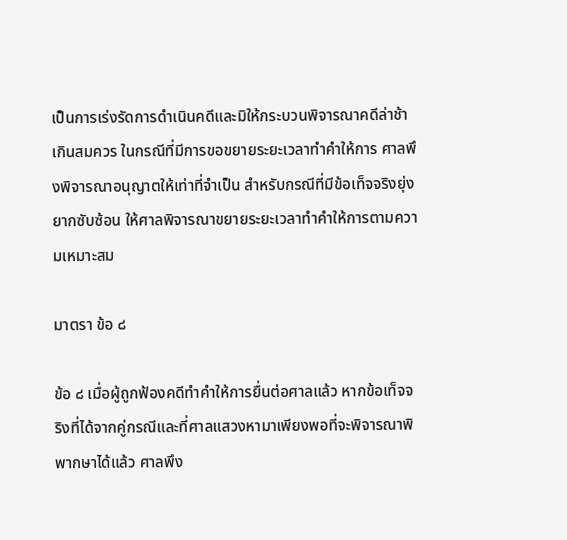เป็นการเร่งรัดการดําเนินคดีและมิให้กระบวนพิจารณาคดีล่าช้าเกินสมควร ในกรณีที่มีการขอขยายระยะเวลาทําคําให้การ ศาลพึงพิจารณาอนุญาตให้เท่าที่จําเป็น สําหรับกรณีที่มีข้อเท็จจริงยุ่งยากซับซ้อน ให้ศาลพิจารณาขยายระยะเวลาทําคําให้การตามความเหมาะสม

มาตรา ข้อ ๘

ข้อ ๘ เมื่อผู้ถูกฟ้องคดีทําคําให้การยื่นต่อศาลแล้ว หากข้อเท็จจริงที่ได้จากคู่กรณีและที่ศาลแสวงหามาเพียงพอที่จะพิจารณาพิพากษาได้แล้ว ศาลพึง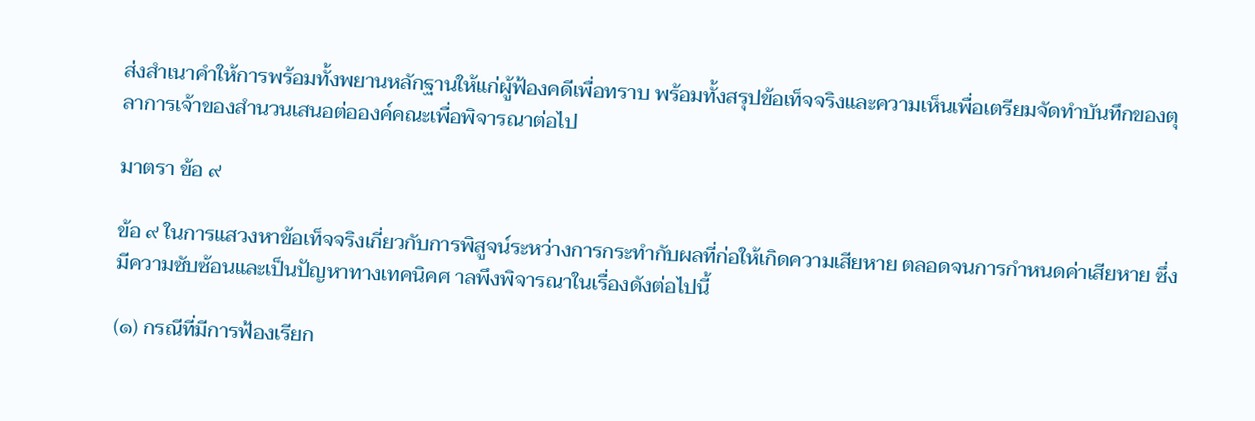ส่งสําเนาคําให้การพร้อมทั้งพยานหลักฐานให้แก่ผู้ฟ้องคดีเพื่อทราบ พร้อมทั้งสรุปข้อเท็จจริงและความเห็นเพื่อเตรียมจัดทําบันทึกของตุลาการเจ้าของสํานวนเสนอต่อองค์คณะเพื่อพิจารณาต่อไป

มาตรา ข้อ ๙

ข้อ ๙ ในการแสวงหาข้อเท็จจริงเกี่ยวกับการพิสูจน์ระหว่างการกระทํากับผลที่ก่อให้เกิดความเสียหาย ตลอดจนการกําหนดค่าเสียหาย ซึ่งมีความซับซ้อนและเป็นปัญหาทางเทคนิคศ าลพึงพิจารณาในเรื่องดังต่อไปนี้

(๑) กรณีที่มีการฟ้องเรียก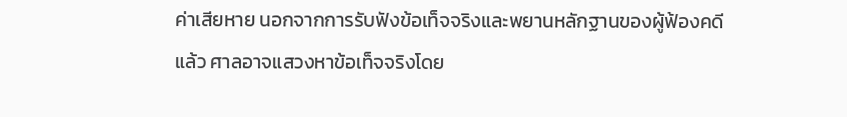ค่าเสียหาย นอกจากการรับฟังข้อเท็จจริงและพยานหลักฐานของผู้ฟ้องคดีแล้ว ศาลอาจแสวงหาข้อเท็จจริงโดย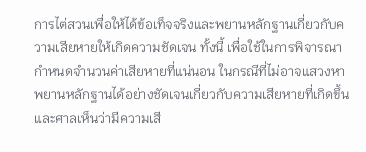การไต่สวนเพื่อให้ได้ข้อเท็จจริงและพยานหลักฐานเกี่ยวกับความเสียหายให้เกิดความชัดเจน ทั้งนี้ เพื่อใช้ในการพิจารณากําหนดจํานวนค่าเสียหายที่แน่นอน ในกรณีที่ไม่อาจแสวงหาพยานหลักฐานได้อย่างชัดเจนเกี่ยวกับความเสียหายที่เกิดขึ้นและศาลเห็นว่ามีความเสี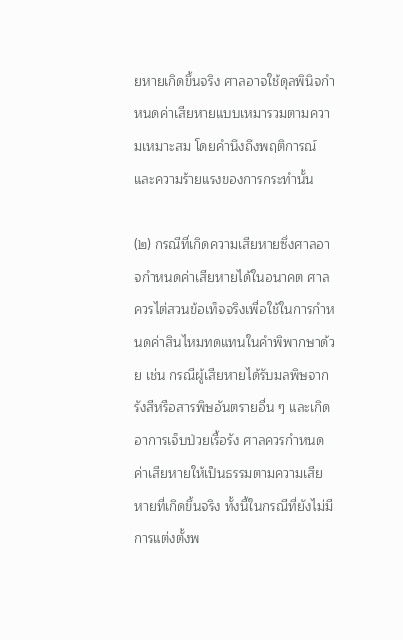ยหายเกิดขึ้นจริง ศาลอาจใช้ดุลพินิจกําหนดค่าเสียหายแบบเหมารวมตามความเหมาะสม โดยคํานึงถึงพฤติการณ์และความร้ายแรงของการกระทํานั้น

(๒) กรณีที่เกิดความเสียหายซึ่งศาลอาจกําหนดค่าเสียหายได้ในอนาคต ศาลควรไต่สวนข้อเท็จจริงเพื่อใช้ในการกําหนดค่าสินไหมทดแทนในคําพิพากษาด้วย เช่น กรณีผู้เสียหายได้รับมลพิษจากรังสีหรือสารพิษอันตรายอื่น ๆ และเกิดอาการเจ็บป่วยเรื้อรัง ศาลควรกําหนดค่าเสียหายให้เป็นธรรมตามความเสียหายที่เกิดขึ้นจริง ทั้งนี้ในกรณีที่ยังไม่มีการแต่งตั้งพ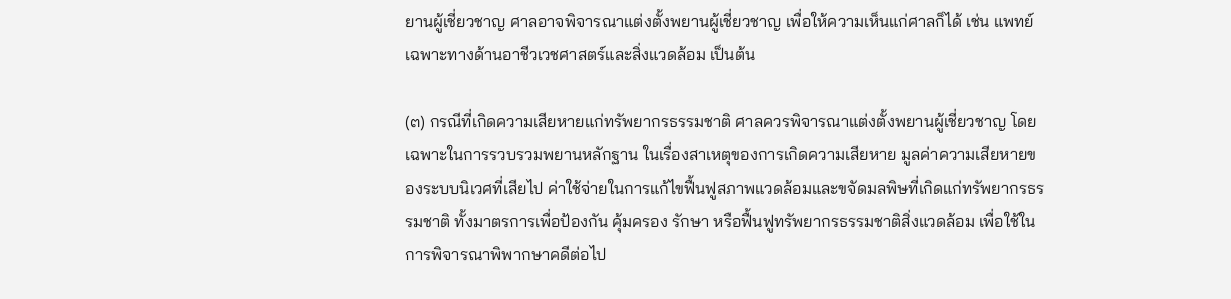ยานผู้เชี่ยวชาญ ศาลอาจพิจารณาแต่งตั้งพยานผู้เชี่ยวชาญ เพื่อให้ความเห็นแก่ศาลก็ได้ เช่น แพทย์เฉพาะทางด้านอาชีวเวชศาสตร์และสิ่งแวดล้อม เป็นต้น

(๓) กรณีที่เกิดความเสียหายแก่ทรัพยากรธรรมชาติ ศาลควรพิจารณาแต่งตั้งพยานผู้เชี่ยวชาญ โดยเฉพาะในการรวบรวมพยานหลักฐาน ในเรื่องสาเหตุของการเกิดความเสียหาย มูลค่าความเสียหายของระบบนิเวศที่เสียไป ค่าใช้จ่ายในการแก้ไขฟื้นฟูสภาพแวดล้อมและขจัดมลพิษที่เกิดแก่ทรัพยากรธรรมชาติ ทั้งมาตรการเพื่อป้องกัน คุ้มครอง รักษา หรือฟื้นฟูทรัพยากรธรรมชาติสิ่งแวดล้อม เพื่อใช้ในการพิจารณาพิพากษาคดีต่อไป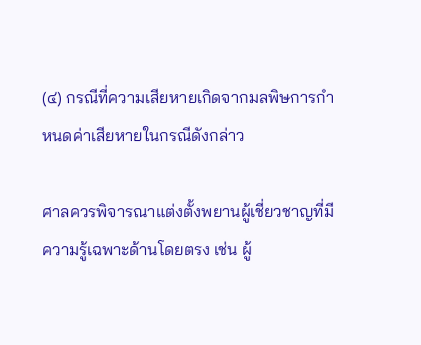(๔) กรณีที่ความเสียหายเกิดจากมลพิษการกําหนดค่าเสียหายในกรณีดังกล่าว

ศาลควรพิจารณาแต่งตั้งพยานผู้เชี่ยวชาญที่มีความรู้เฉพาะด้านโดยตรง เช่น ผู้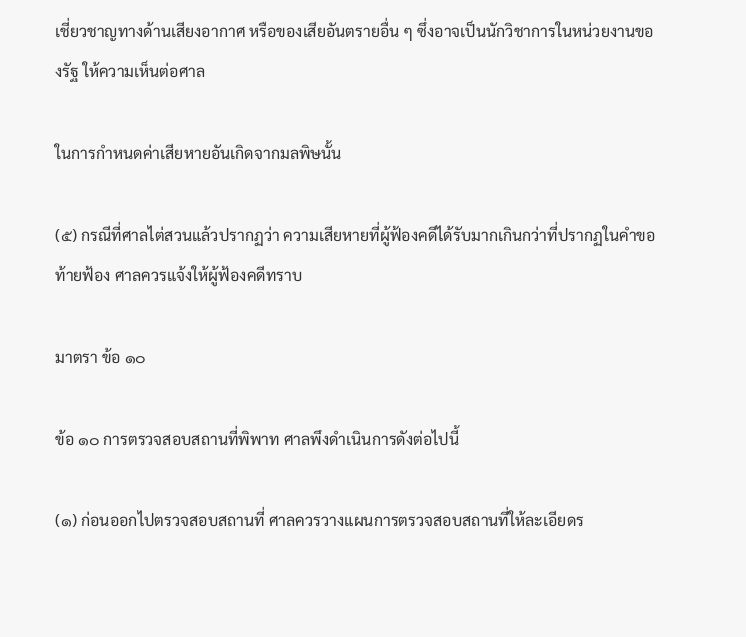เชี่ยวชาญทางด้านเสียงอากาศ หรือของเสียอันตรายอื่น ๆ ซึ่งอาจเป็นนักวิชาการในหน่วยงานของรัฐ ให้ความเห็นต่อศาล

ในการกําหนดค่าเสียหายอันเกิดจากมลพิษนั้น

(๕) กรณีที่ศาลไต่สวนแล้วปรากฏว่า ความเสียหายที่ผู้ฟ้องคดีได้รับมากเกินกว่าที่ปรากฏในคําขอท้ายฟ้อง ศาลควรแจ้งให้ผู้ฟ้องคดีทราบ

มาตรา ข้อ ๑๐

ข้อ ๑๐ การตรวจสอบสถานที่พิพาท ศาลพึงดําเนินการดังต่อไปนี้

(๑) ก่อนออกไปตรวจสอบสถานที่ ศาลควรวางแผนการตรวจสอบสถานที่ให้ละเอียดร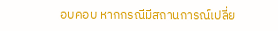อบคอบ หากกรณีมีสถานการณ์เปลี่ย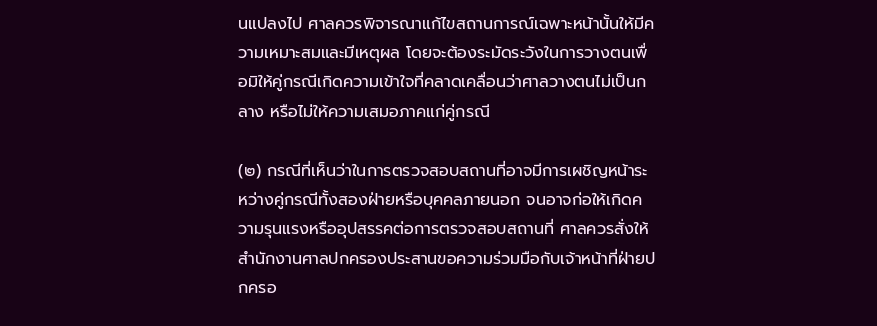นแปลงไป ศาลควรพิจารณาแก้ไขสถานการณ์เฉพาะหน้านั้นให้มีความเหมาะสมและมีเหตุผล โดยจะต้องระมัดระวังในการวางตนเพื่อมิให้คู่กรณีเกิดความเข้าใจที่คลาดเคลื่อนว่าศาลวางตนไม่เป็นกลาง หรือไม่ให้ความเสมอภาคแก่คู่กรณี

(๒) กรณีที่เห็นว่าในการตรวจสอบสถานที่อาจมีการเผชิญหน้าระหว่างคู่กรณีทั้งสองฝ่ายหรือบุคคลภายนอก จนอาจก่อให้เกิดความรุนแรงหรืออุปสรรคต่อการตรวจสอบสถานที่ ศาลควรสั่งให้สํานักงานศาลปกครองประสานขอความร่วมมือกับเจ้าหน้าที่ฝ่ายปกครอ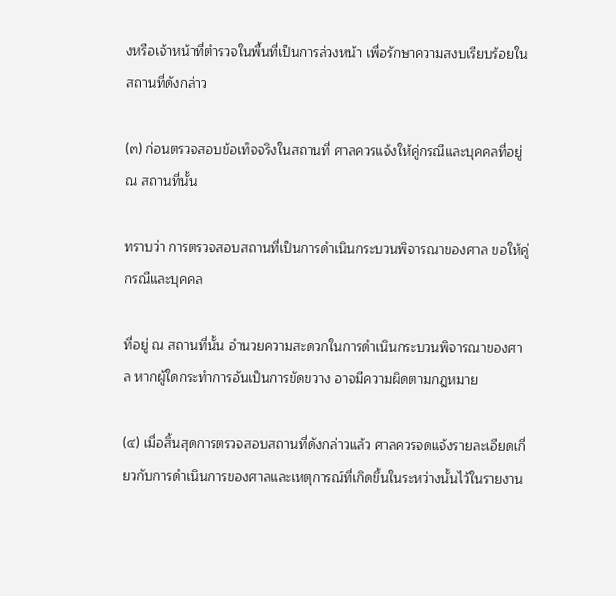งหรือเจ้าหน้าที่ตํารวจในพื้นที่เป็นการล่วงหน้า เพื่อรักษาความสงบเรียบร้อยในสถานที่ดังกล่าว

(๓) ก่อนตรวจสอบข้อเท็จจริงในสถานที่ ศาลควรแจ้งให้คู่กรณีและบุคคลที่อยู่ ณ สถานที่นั้น

ทราบว่า การตรวจสอบสถานที่เป็นการดําเนินกระบวนพิจารณาของศาล ขอให้คู่กรณีและบุคคล

ที่อยู่ ณ สถานที่นั้น อํานวยความสะดวกในการดําเนินกระบวนพิจารณาของศาล หากผู้ใดกระทําการอันเป็นการขัดขวาง อาจมีความผิดตามกฎหมาย

(๔) เมื่อสิ้นสุดการตรวจสอบสถานที่ดังกล่าวแล้ว ศาลควรจดแจ้งรายละเอียดเกี่ยวกับการดําเนินการของศาลและเหตุการณ์ที่เกิดขึ้นในระหว่างนั้นไว้ในรายงาน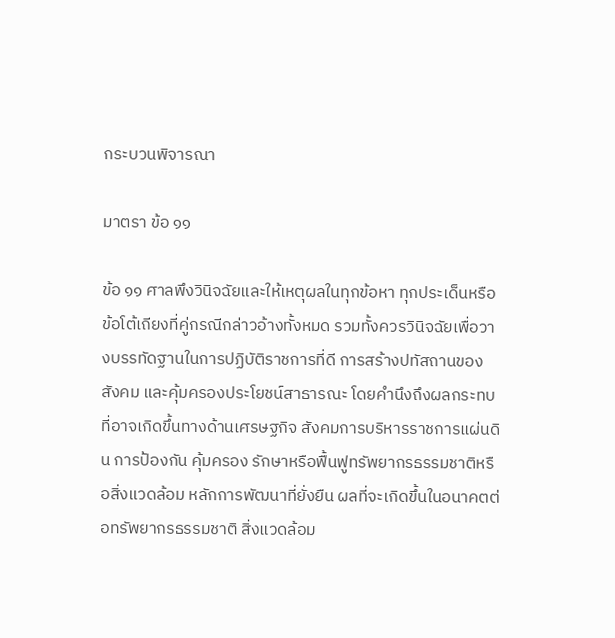กระบวนพิจารณา

มาตรา ข้อ ๑๑

ข้อ ๑๑ ศาลพึงวินิจฉัยและให้เหตุผลในทุกข้อหา ทุกประเด็นหรือข้อโต้เถียงที่คู่กรณีกล่าวอ้างทั้งหมด รวมทั้งควรวินิจฉัยเพื่อวางบรรทัดฐานในการปฏิบัติราชการที่ดี การสร้างปทัสถานของสังคม และคุ้มครองประโยชน์สาธารณะ โดยคํานึงถึงผลกระทบที่อาจเกิดขึ้นทางด้านเศรษฐกิจ สังคมการบริหารราชการแผ่นดิน การป้องกัน คุ้มครอง รักษาหรือฟื้นฟูทรัพยากรธรรมชาติหรือสิ่งแวดล้อม หลักการพัฒนาที่ยั่งยืน ผลที่จะเกิดขึ้นในอนาคตต่อทรัพยากรธรรมชาติ สิ่งแวดล้อม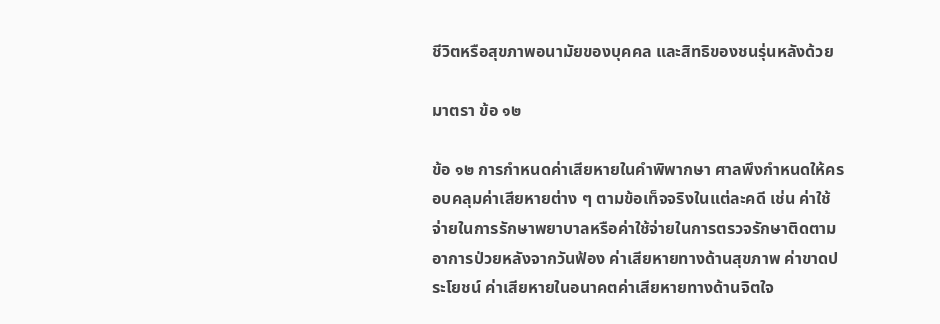ชีวิตหรือสุขภาพอนามัยของบุคคล และสิทธิของชนรุ่นหลังด้วย

มาตรา ข้อ ๑๒

ข้อ ๑๒ การกําหนดค่าเสียหายในคําพิพากษา ศาลพึงกําหนดให้ครอบคลุมค่าเสียหายต่าง ๆ ตามข้อเท็จจริงในแต่ละคดี เช่น ค่าใช้จ่ายในการรักษาพยาบาลหรือค่าใช้จ่ายในการตรวจรักษาติดตามอาการป่วยหลังจากวันฟ้อง ค่าเสียหายทางด้านสุขภาพ ค่าขาดประโยชน์ ค่าเสียหายในอนาคตค่าเสียหายทางด้านจิตใจ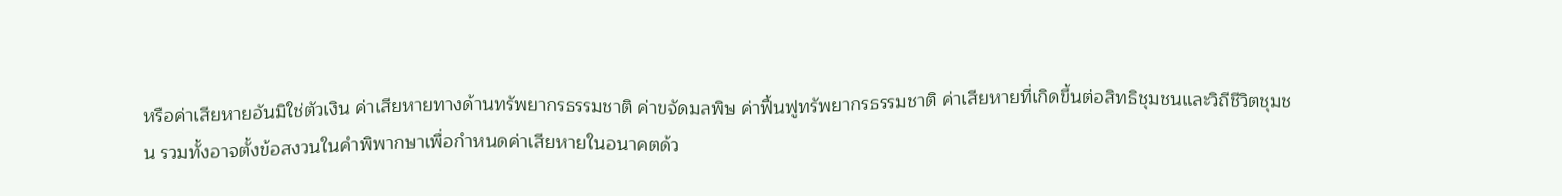หรือค่าเสียหายอันมิใช่ตัวเงิน ค่าเสียหายทางด้านทรัพยากรธรรมชาติ ค่าขจัดมลพิษ ค่าฟื้นฟูทรัพยากรธรรมชาติ ค่าเสียหายที่เกิดขึ้นต่อสิทธิชุมชนและวิถีชีวิตชุมชน รวมทั้งอาจตั้งข้อสงวนในคําพิพากษาเพื่อกําหนดค่าเสียหายในอนาคตด้ว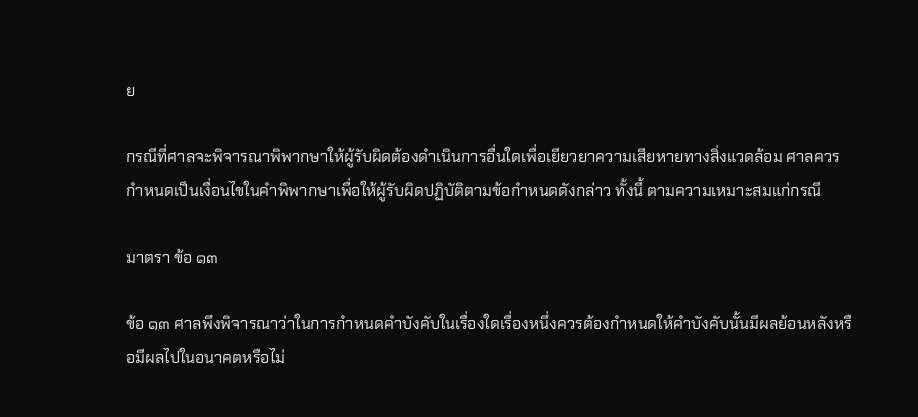ย

กรณีที่ศาลจะพิจารณาพิพากษาให้ผู้รับผิดต้องดําเนินการอื่นใดเพื่อเยียวยาความเสียหายทางสิ่งแวดล้อม ศาลควรกําหนดเป็นเงื่อนไขในคําพิพากษาเพื่อให้ผู้รับผิดปฏิบัติตามข้อกําหนดดังกล่าว ทั้งนี้ ตามความเหมาะสมแก่กรณี

มาตรา ข้อ ๑๓

ข้อ ๑๓ ศาลพึงพิจารณาว่าในการกําหนดคําบังคับในเรื่องใดเรื่องหนึ่งควรต้องกําหนดให้คําบังคับนั้นมีผลย้อนหลังหรือมีผลไปในอนาคตหรือไม่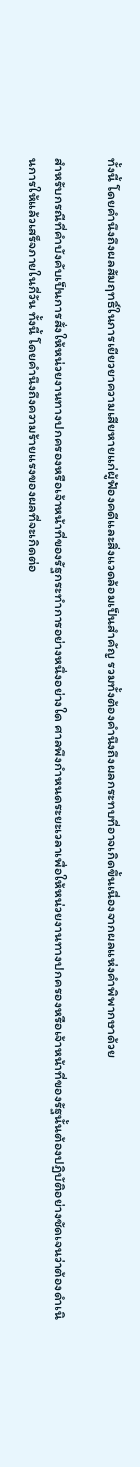ทั้งนี้ โดยคํานึงถึงผลสัมฤทธิ์ในการเยียวยาความเสียหายแก่ผู้ฟ้องคดีและสิ่งแวดล้อมเป็นสําคัญ รวมทั้งต้องคํานึงถึงผลกระทบที่อาจเกิดขึ้นเนื่องจากผลแห่งคําพิพากษาด้วย

สําหรับกรณีที่คําบังคับเป็นการสั่งให้หน่วยงานทางปกครองหรือเจ้าหน้าที่ของรัฐกระทําการอย่างหนึ่งอย่างใด ศาลพึงกําหนดระยะเวลาเพื่อให้หน่วยงานทางปกครองหรือเจ้าหน้าที่ของรัฐนั้นต้องปฏิบัติอย่างชัดเจนว่าต้องดําเนินการให้แล้วเสร็จภายในกี่วัน ทั้งนี้ โดยคํานึงถึงความร้ายแรงของผลที่จะเกิดต่อ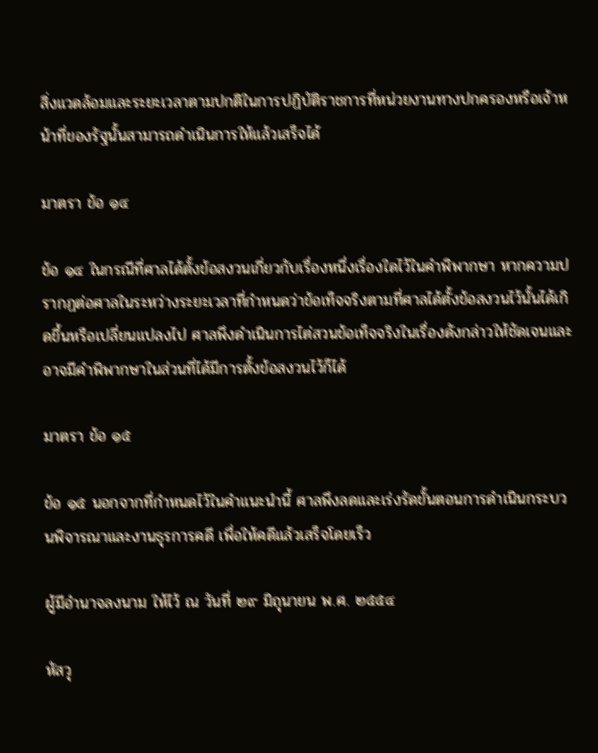สิ่งแวดล้อมและระยะเวลาตามปกติในการปฏิบัติราชการที่หน่วยงานทางปกครองหรือเจ้าหน้าที่ของรัฐนั้นสามารถดําเนินการให้แล้วเสร็จได้

มาตรา ข้อ ๑๔

ข้อ ๑๔ ในกรณีที่ศาลได้ตั้งข้อสงวนเกี่ยวกับเรื่องหนึ่งเรื่องใดไว้ในคําพิพากษา หากความปรากฏต่อศาลในระหว่างระยะเวลาที่กําหนดว่าข้อเท็จจริงตามที่ศาลได้ตั้งข้อสงวนไว้นั้นได้เกิดขึ้นหรือเปลี่ยนแปลงไป ศาลพึงดําเนินการไต่สวนข้อเท็จจริงในเรื่องดังกล่าวให้ชัดเจนและอาจมีคําพิพากษาในส่วนที่ได้มีการตั้งข้อสงวนไว้ก็ได้

มาตรา ข้อ ๑๕

ข้อ ๑๕ นอกจากที่กําหนดไว้ในคําแนะนํานี้ ศาลพึงลดและเร่งรัดขั้นตอนการดําเนินกระบวนพิจารณาและงานธุรการคดี เพื่อให้คดีแล้วเสร็จโดยเร็ว

ผู้มีอํานาจลงนาม ให้ไว้ ณ วันที่ ๒๙ มิถุนายน พ.ศ. ๒๕๕๔

หัสวุ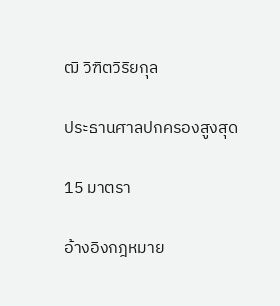ฒิ วิฑิตวิริยกุล

ประธานศาลปกครองสูงสุด

15 มาตรา

อ้างอิงกฎหมาย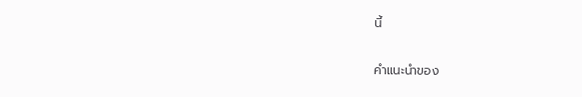นี้

คำแนะนำของ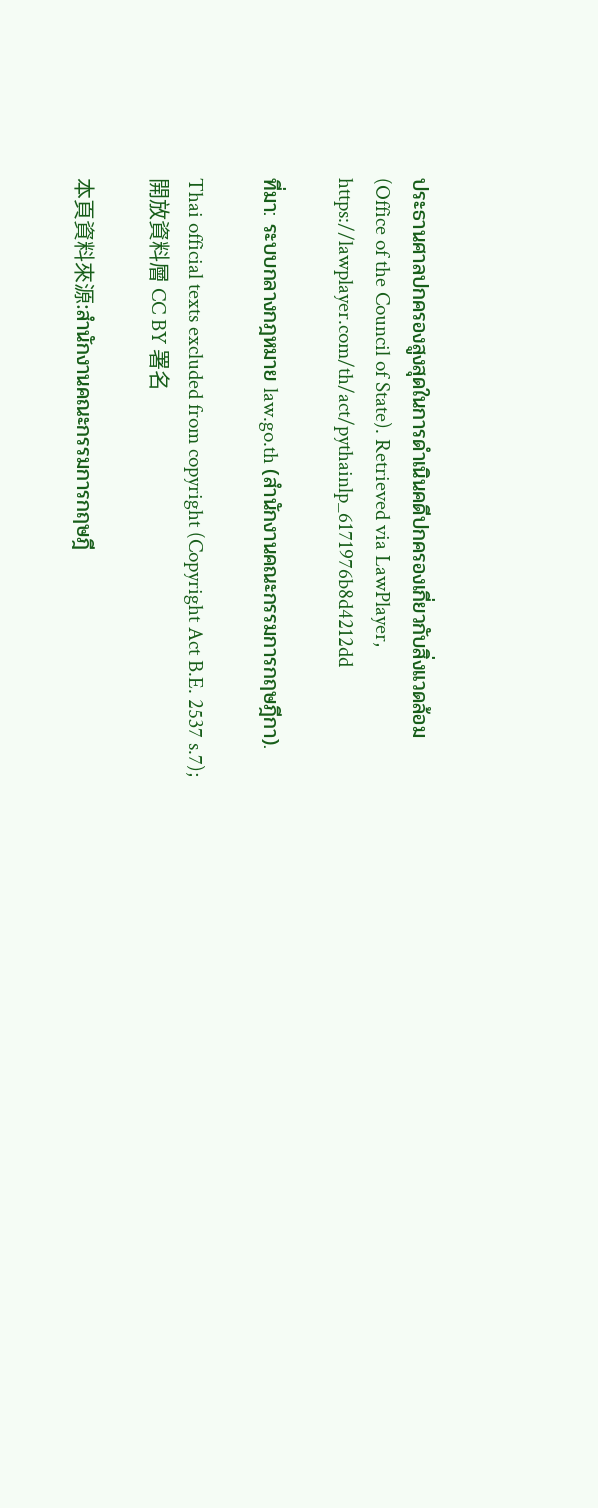ประธานศาลปกครองสูงสุดในการดำเนินคดีปกครองเกี่ยวกับสิ่งแวดล้อม (Office of the Council of State). Retrieved via LawPlayer, https://lawplayer.com/th/act/pythainlp_6171976b8d4212dd

ที่มา: ระบบกลางกฎหมาย law.go.th (สำนักงานคณะกรรมการกฤษฎีกา).

Thai official texts excluded from copyright (Copyright Act B.E. 2537 s.7);開放資料層 CC BY 署名

本頁資料來源:สำนักงานคณะกรรมการกฤษฎี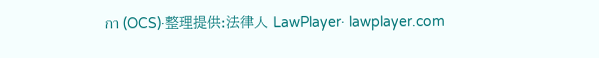กา (OCS)·整理提供:法律人 LawPlayer· lawplayer.com